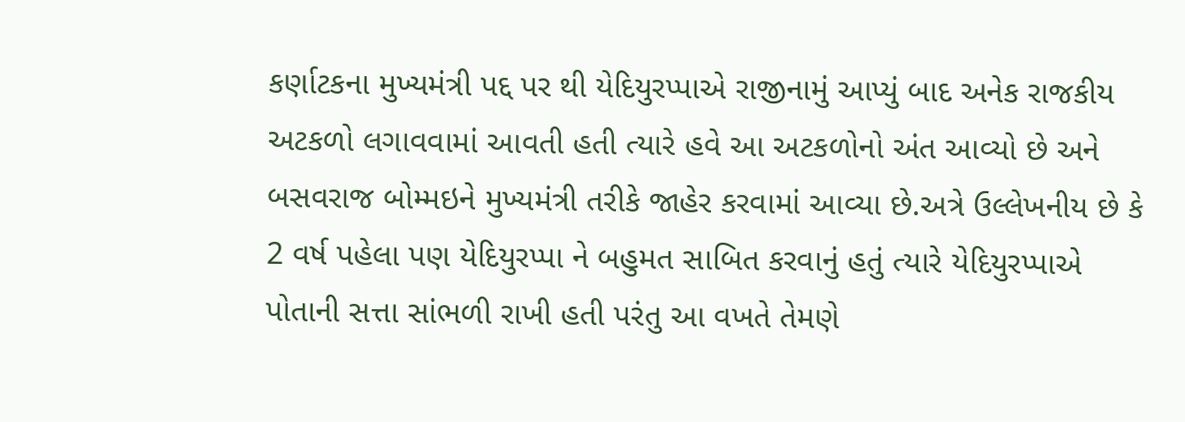કર્ણાટકના મુખ્યમંત્રી પદ્દ પર થી યેદિયુરપ્પાએ રાજીનામું આપ્યું બાદ અનેક રાજકીય અટકળો લગાવવામાં આવતી હતી ત્યારે હવે આ અટકળોનો અંત આવ્યો છે અને બસવરાજ બોમ્મઇને મુખ્યમંત્રી તરીકે જાહેર કરવામાં આવ્યા છે.અત્રે ઉલ્લેખનીય છે કે 2 વર્ષ પહેલા પણ યેદિયુરપ્પા ને બહુમત સાબિત કરવાનું હતું ત્યારે યેદિયુરપ્પાએ પોતાની સત્તા સાંભળી રાખી હતી પરંતુ આ વખતે તેમણે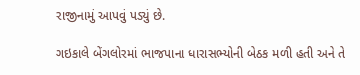રાજીનામું આપવું પડ્યું છે.

ગઇકાલે બેંગલોરમાં ભાજપાના ધારાસભ્યોની બેઠક મળી હતી અને તે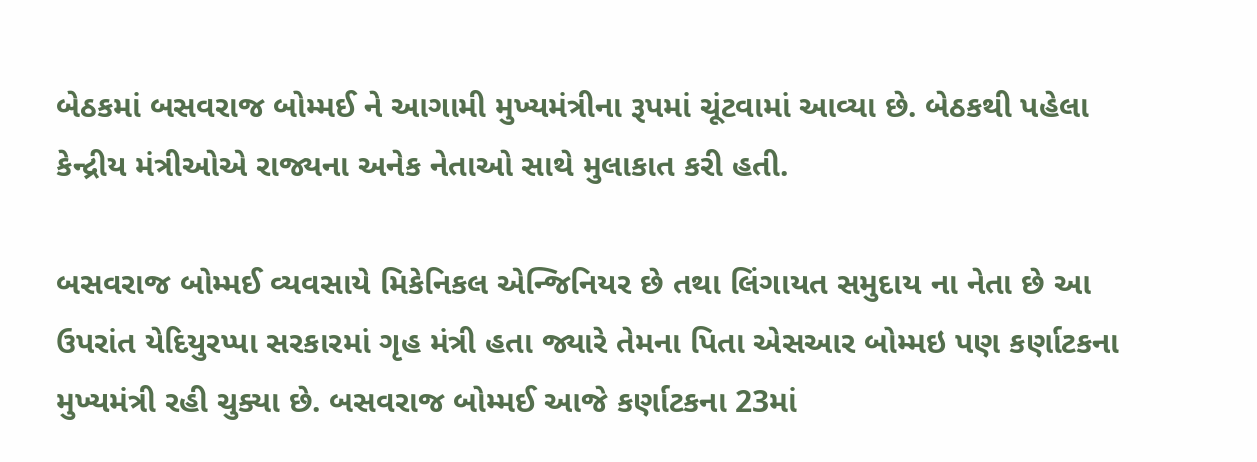બેઠકમાં બસવરાજ બોમ્મઈ ને આગામી મુખ્યમંત્રીના રૂપમાં ચૂંટવામાં આવ્યા છે. બેઠકથી પહેલા કેન્દ્રીય મંત્રીઓએ રાજ્યના અનેક નેતાઓ સાથે મુલાકાત કરી હતી.

બસવરાજ બોમ્મઈ વ્યવસાયે મિકેનિકલ એન્જિનિયર છે તથા લિંગાયત સમુદાય ના નેતા છે આ ઉપરાંત યેદિયુરપ્પા સરકારમાં ગૃહ મંત્રી હતા જ્યારે તેમના પિતા એસઆર બોમ્મઇ પણ કર્ણાટકના મુખ્યમંત્રી રહી ચુક્યા છે. બસવરાજ બોમ્મઈ આજે કર્ણાટકના 23માં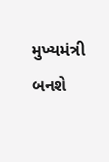મુખ્યમંત્રી બનશે